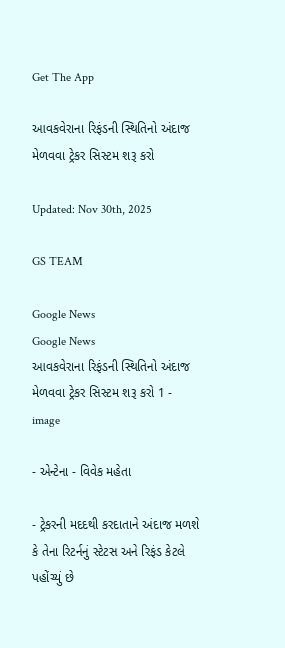Get The App

આવકવેરાના રિફંડની સ્થિતિનો અંદાજ મેળવવા ટ્રેકર સિસ્ટમ શરૂ કરો

Updated: Nov 30th, 2025

GS TEAM

Google News
Google News
આવકવેરાના રિફંડની સ્થિતિનો અંદાજ મેળવવા ટ્રેકર સિસ્ટમ શરૂ કરો 1 - image

- એન્ટેના - વિવેક મહેતા

- ટ્રેકરની મદદથી કરદાતાને અંદાજ મળશે કે તેના રિટર્નનું સ્ટેટસ અને રિફંડ કેટલે પહોંચ્યું છે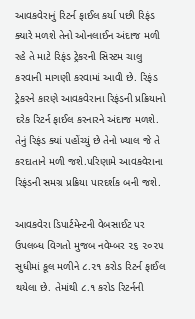આવકવેરાનું રિટર્ન ફાઈલ કર્યા પછી રિફંડ ક્યારે મળશે તેનો ઓનલાઈન અંદાજ મળી રહે તે માટે રિફંડ ટ્રેકરની સિસ્ટમ ચાલુ કરવાની માગણી કરવામાં આવી છે. રિફંડ ટ્રેકરને કારણે આવકવેરાના રિફંડની પ્રક્રિયાનો દરેક રિટર્ન ફાઈલ કરનારને અંદાજ મળશે. તેનું રિફંડ ક્યાં પહોંચ્યું છે તેનો ખ્યાલ જે તે કરદાતાને મળી જશે.પરિણામે આવકવેરાના રિફંડની સમગ્ર પ્રક્રિયા પારદર્શક બની જશે.

આવકવેરા ડિપાર્ટમેન્ટની વેબસાઈટ પર ઉપલબ્ધ વિગતો મુજબ નવેમ્બર ૨૬ ૨૦૨૫ સુધીમાં કૂલ મળીને ૮.૨૧ કરોડ રિટર્ન ફાઈલ થયેલા છે. તેમાંથી ૮.૧ કરોડ રિટર્નની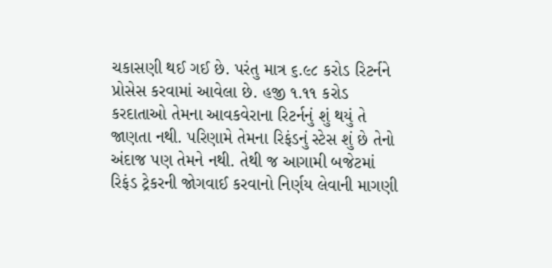ચકાસણી થઈ ગઈ છે. પરંતુ માત્ર ૬.૯૮ કરોડ રિટર્નને પ્રોસેસ કરવામાં આવેલા છે. હજી ૧.૧૧ કરોડ કરદાતાઓ તેમના આવકવેરાના રિટર્નનું શું થયું તે જાણતા નથી. પરિણામે તેમના રિફંડનું સ્ટેસ શું છે તેનો અંદાજ પણ તેમને નથી. તેથી જ આગામી બજેટમાં રિફંડ ટ્રેકરની જોગવાઈ કરવાનો નિર્ણય લેવાની માગણી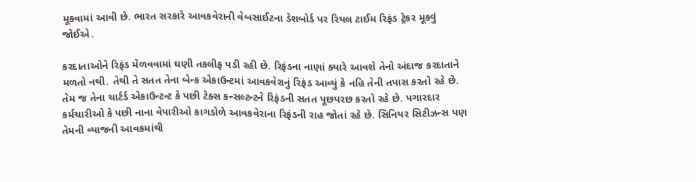મૂકવામાં આવી છે. ભારત સરકારે આવકવેરાની વેબસાઈટના ડેશબોર્ડ પર રિયલ ટાઈમ રિફંડ ટ્રેકર મૂકવું જોઈએ.

કરદાતાઓને રિફંડ મેળવવામાં ઘણી તકલીફ પડી રહી છે. રિફંડના નાણાં ક્યારે આવશે તેનો અંદાજ કરદાતાને મળતો નથી. તેથી તે સતત તેના બેન્ક એકાઉન્ટમાં આવકવેરાનું રિફંડ આવ્યું કે નહિ તેની તપાસ કરતો રહે છે. તેમ જ તેના ચાર્ટર્ડ એકાઉન્ટન્ટ કે પછી ટેક્સ કન્સલ્ટન્ટને રિફંડની સતત પૂછપરછ કરતો રહે છે. પગારદાર કર્મચારીઓ કે પછી નાના વેપારીઓ કાગડોળે આવકવેરાના રિફંડની રાહ જોતાં રહે છે. સિનિયર સિટીઝન્સ પણ તેમની વ્યાજની આવકમાંથી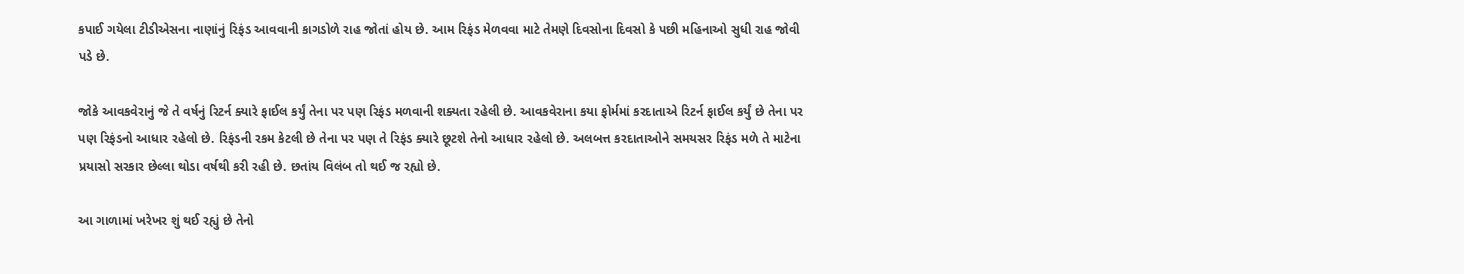કપાઈ ગયેલા ટીડીએસના નાણાંનું રિફંડ આવવાની કાગડોળે રાહ જોતાં હોય છે. આમ રિફંડ મેળવવા માટે તેમણે દિવસોના દિવસો કે પછી મહિનાઓ સુધી રાહ જોવી પડે છે.

જોકે આવકવેરાનું જે તે વર્ષનું રિટર્ન ક્યારે ફાઈલ કર્યું તેના પર પણ રિફંડ મળવાની શક્યતા રહેલી છે. આવકવેરાના કયા ફોર્મમાં કરદાતાએ રિટર્ન ફાઈલ કર્યું છે તેના પર પણ રિફંડનો આધાર રહેલો છે. રિફંડની રકમ કેટલી છે તેના પર પણ તે રિફંડ ક્યારે છૂટશે તેનો આધાર રહેલો છે. અલબત્ત કરદાતાઓને સમયસર રિફંડ મળે તે માટેના પ્રયાસો સરકાર છેલ્લા થોડા વર્ષથી કરી રહી છે. છતાંય વિલંબ તો થઈ જ રહ્યો છે.

આ ગાળામાં ખરેખર શું થઈ રહ્યું છે તેનો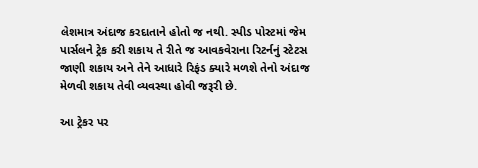લેશમાત્ર અંદાજ કરદાતાને હોતો જ નથી. સ્પીડ પોસ્ટમાં જેમ પાર્સલને ટ્રેક કરી શકાય તે રીતે જ આવકવેરાના રિટર્નનું સ્ટેટસ જાણી શકાય અને તેને આધારે રિફંડ ક્યારે મળશે તેનો અંદાજ મેળવી શકાય તેવી વ્યવસ્થા હોવી જરૂરી છે.

આ ટ્રેકર પર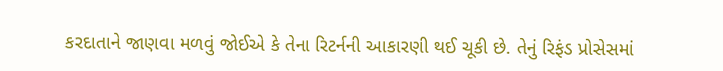કરદાતાને જાણવા મળવું જોઈએ કે તેના રિટર્નની આકારણી થઈ ચૂકી છે. તેનું રિફંડ પ્રોસેસમાં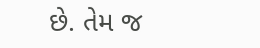છે. તેમ જ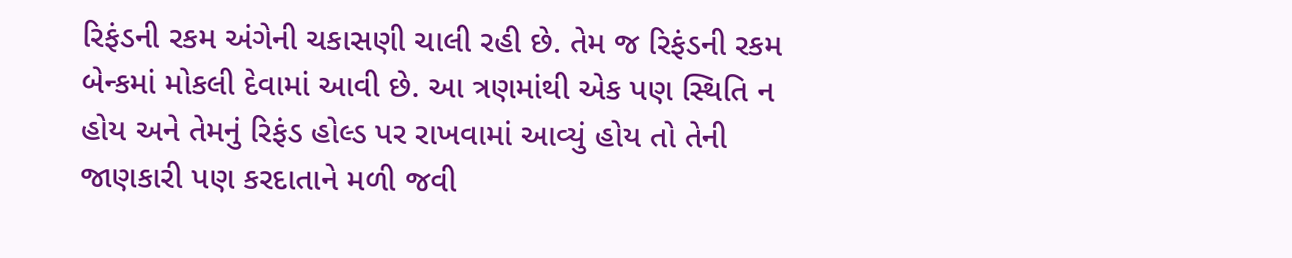રિફંડની રકમ અંગેની ચકાસણી ચાલી રહી છે. તેમ જ રિફંડની રકમ બેન્કમાં મોકલી દેવામાં આવી છે. આ ત્રણમાંથી એક પણ સ્થિતિ ન હોય અને તેમનું રિફંડ હોલ્ડ પર રાખવામાં આવ્યું હોય તો તેની જાણકારી પણ કરદાતાને મળી જવી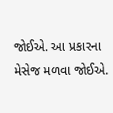જોઈએ. આ પ્રકારના મેસેજ મળવા જોઈએ.